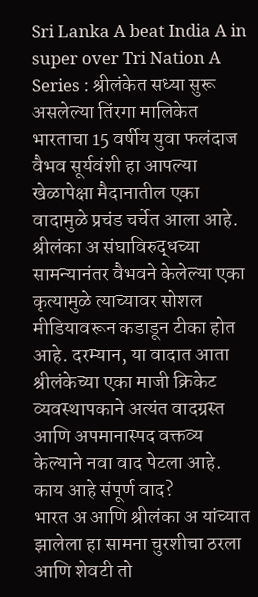Sri Lanka A beat India A in super over Tri Nation A Series : श्रीलंकेत सध्या सुरू असलेल्या तिंरगा मालिकेत भारताचा 15 वर्षीय युवा फलंदाज वैभव सूर्यवंशी हा आपल्या खेळापेक्षा मैदानातील एका वादामुळे प्रचंड चर्चेत आला आहे. श्रीलंका अ संघाविरुद्धच्या सामन्यानंतर वैभवने केलेल्या एका कृत्यामुळे त्याच्यावर सोशल मीडियावरून कडाडून टीका होत आहे. दरम्यान, या वादात आता श्रीलंकेच्या एका माजी क्रिकेट व्यवस्थापकाने अत्यंत वादग्रस्त आणि अपमानास्पद वक्तव्य केल्याने नवा वाद पेटला आहे.
काय आहे संपूर्ण वाद?
भारत अ आणि श्रीलंका अ यांच्यात झालेला हा सामना चुरशीचा ठरला आणि शेवटी तो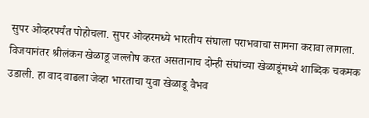सुपर ओव्हरपर्यंत पोहोचला. सुपर ओव्हरमध्ये भारतीय संघाला पराभवाचा सामना करावा लागला. विजयानंतर श्रीलंकन खेळाडू जल्लोष करत असतानाच दोन्ही संघांच्या खेळाडूंमध्ये शाब्दिक चकमक उडाली. हा वाद वाढला जेव्हा भारताचा युवा खेळाडू वैभव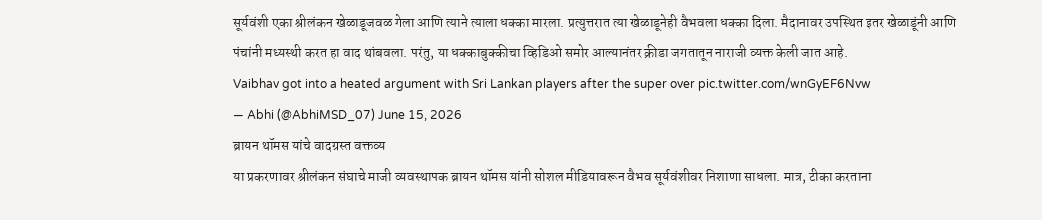सूर्यवंशी एका श्रीलंकन खेळाडूजवळ गेला आणि त्याने त्याला धक्का मारला. प्रत्युत्तरात त्या खेळाडूनेही वैभवला धक्का दिला. मैदानावर उपस्थित इतर खेळाडूंनी आणि पंचांनी मध्यस्थी करत हा वाद थांबवला. परंतु, या धक्काबुक्कीचा व्हिडिओ समोर आल्यानंतर क्रीडा जगतातून नाराजी व्यक्त केली जात आहे.
Vaibhav got into a heated argument with Sri Lankan players after the super over pic.twitter.com/wnGyEF6Nvw
— Abhi (@AbhiMSD_07) June 15, 2026
ब्रायन थॉमस यांचे वादग्रस्त वक्तव्य
या प्रकरणावर श्रीलंकन संघाचे माजी व्यवस्थापक ब्रायन थॉमस यांनी सोशल मीडियावरून वैभव सूर्यवंशीवर निशाणा साधला. मात्र, टीका करताना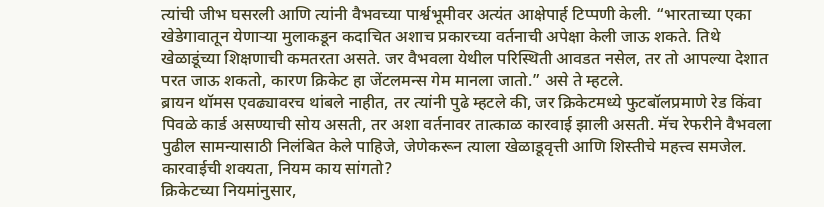त्यांची जीभ घसरली आणि त्यांनी वैभवच्या पार्श्वभूमीवर अत्यंत आक्षेपार्ह टिप्पणी केली. “भारताच्या एका खेडेगावातून येणाऱ्या मुलाकडून कदाचित अशाच प्रकारच्या वर्तनाची अपेक्षा केली जाऊ शकते. तिथे खेळाडूंच्या शिक्षणाची कमतरता असते. जर वैभवला येथील परिस्थिती आवडत नसेल, तर तो आपल्या देशात परत जाऊ शकतो, कारण क्रिकेट हा जेंटलमन्स गेम मानला जातो.” असे ते म्हटले.
ब्रायन थॉमस एवढ्यावरच थांबले नाहीत, तर त्यांनी पुढे म्हटले की, जर क्रिकेटमध्ये फुटबॉलप्रमाणे रेड किंवा पिवळे कार्ड असण्याची सोय असती, तर अशा वर्तनावर तात्काळ कारवाई झाली असती. मॅच रेफरीने वैभवला पुढील सामन्यासाठी निलंबित केले पाहिजे, जेणेकरून त्याला खेळाडूवृत्ती आणि शिस्तीचे महत्त्व समजेल.
कारवाईची शक्यता, नियम काय सांगतो?
क्रिकेटच्या नियमांनुसार,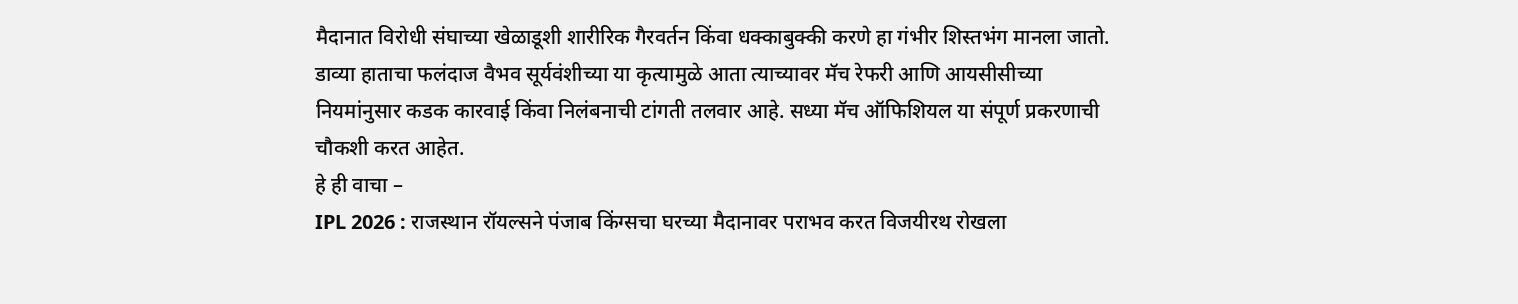मैदानात विरोधी संघाच्या खेळाडूशी शारीरिक गैरवर्तन किंवा धक्काबुक्की करणे हा गंभीर शिस्तभंग मानला जातो. डाव्या हाताचा फलंदाज वैभव सूर्यवंशीच्या या कृत्यामुळे आता त्याच्यावर मॅच रेफरी आणि आयसीसीच्या नियमांनुसार कडक कारवाई किंवा निलंबनाची टांगती तलवार आहे. सध्या मॅच ऑफिशियल या संपूर्ण प्रकरणाची चौकशी करत आहेत.
हे ही वाचा –
IPL 2026 : राजस्थान रॉयल्सने पंजाब किंग्सचा घरच्या मैदानावर पराभव करत विजयीरथ रोखला